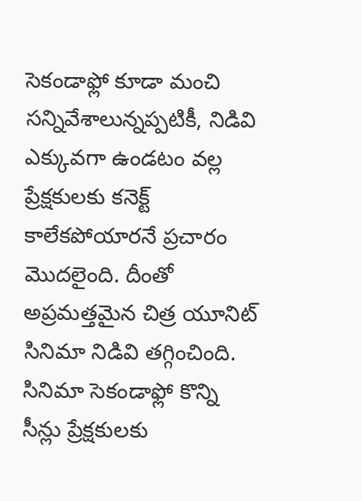సెకండాఫ్లో కూడా మంచి సన్నివేశాలున్నప్పటికీ, నిడివి ఎక్కువగా ఉండటం వల్ల ప్రేక్షకులకు కనెక్ట్ కాలేకపోయారనే ప్రచారం మొదలైంది. దీంతో అప్రమత్తమైన చిత్ర యూనిట్ సినిమా నిడివి తగ్గించింది. సినిమా సెకండాఫ్లో కొన్ని సీన్లు ప్రేక్షకులకు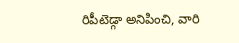రిపీటెడ్గా అనిపించి, వారి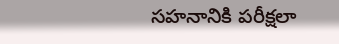సహనానికి పరీక్షలా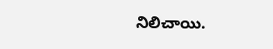నిలిచాయి.